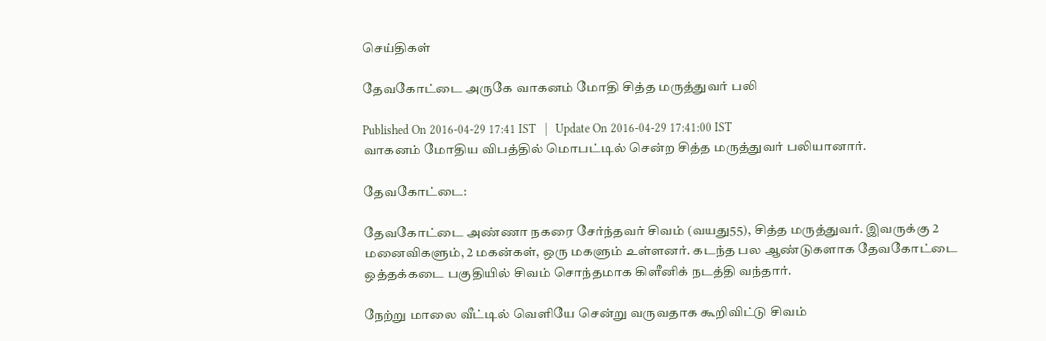செய்திகள்

தேவகோட்டை அருகே வாகனம் மோதி சித்த மருத்துவர் பலி

Published On 2016-04-29 17:41 IST   |   Update On 2016-04-29 17:41:00 IST
வாகனம் மோதிய விபத்தில் மொபட்டில் சென்ற சித்த மருத்துவர் பலியானார்.

தேவகோட்டை:

தேவகோட்டை அண்ணா நகரை சேர்ந்தவர் சிவம் (வயது55), சித்த மருத்துவர். இவருக்கு 2 மனைவிகளும், 2 மகன்கள், ஒரு மகளும் உள்ளனர். கடந்த பல ஆண்டுகளாக தேவகோட்டை ஒத்தக்கடை பகுதியில் சிவம் சொந்தமாக கிளீனிக் நடத்தி வந்தார்.

நேற்று மாலை வீட்டில் வெளியே சென்று வருவதாக கூறிவிட்டு சிவம்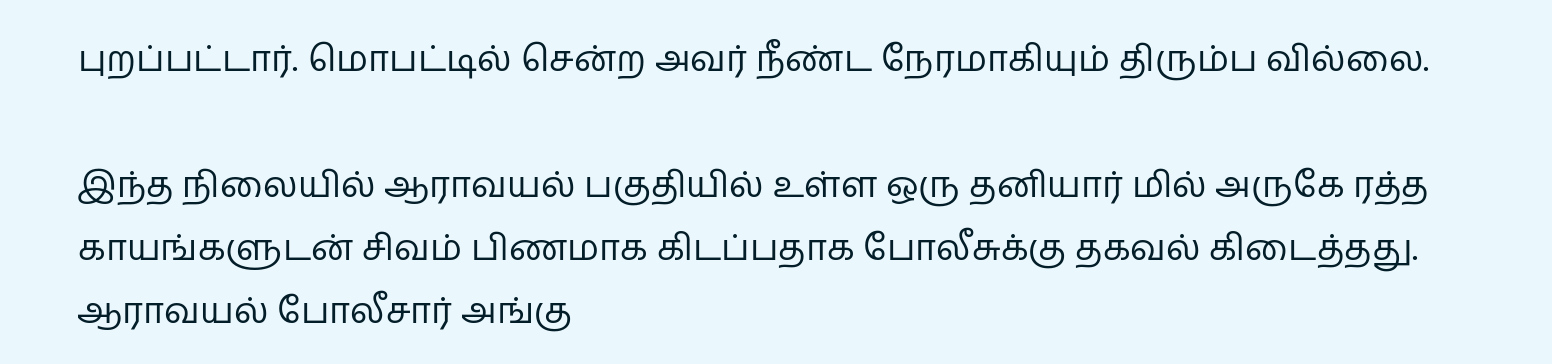புறப்பட்டார். மொபட்டில் சென்ற அவர் நீண்ட நேரமாகியும் திரும்ப வில்லை.

இந்த நிலையில் ஆராவயல் பகுதியில் உள்ள ஒரு தனியார் மில் அருகே ரத்த காயங்களுடன் சிவம் பிணமாக கிடப்பதாக போலீசுக்கு தகவல் கிடைத்தது. ஆராவயல் போலீசார் அங்கு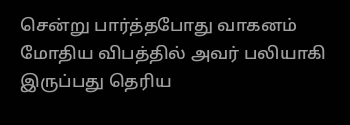சென்று பார்த்தபோது வாகனம் மோதிய விபத்தில் அவர் பலியாகி இருப்பது தெரிய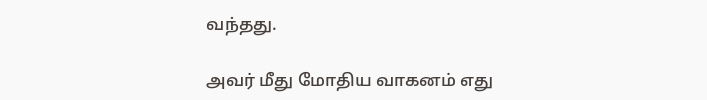வந்தது.

அவர் மீது மோதிய வாகனம் எது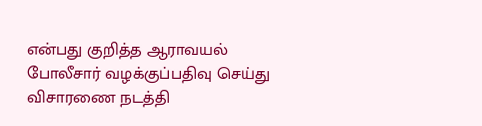என்பது குறித்த ஆராவயல் போலீசார் வழக்குப்பதிவு செய்து விசாரணை நடத்தி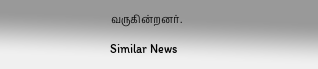வருகின்றனர்.

Similar News